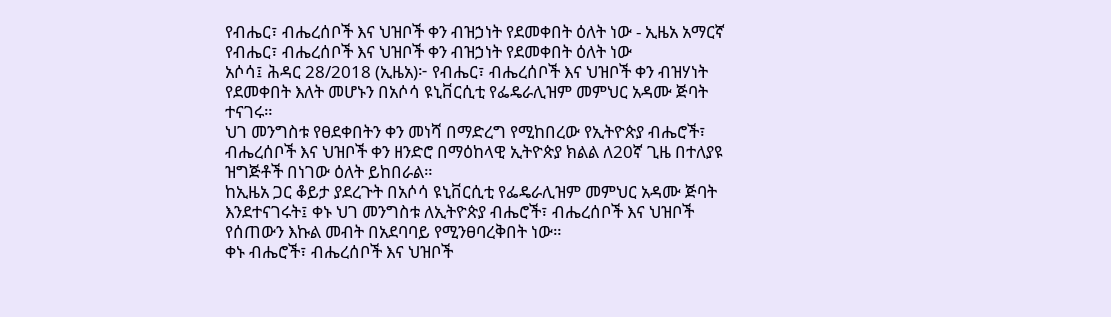የብሔር፣ ብሔረሰቦች እና ህዝቦች ቀን ብዝኃነት የደመቀበት ዕለት ነው - ኢዜአ አማርኛ
የብሔር፣ ብሔረሰቦች እና ህዝቦች ቀን ብዝኃነት የደመቀበት ዕለት ነው
አሶሳ፤ ሕዳር 28/2018 (ኢዜአ)፦ የብሔር፣ ብሔረሰቦች እና ህዝቦች ቀን ብዝሃነት የደመቀበት እለት መሆኑን በአሶሳ ዩኒቨርሲቲ የፌዴራሊዝም መምህር አዳሙ ጅባት ተናገሩ።
ህገ መንግስቱ የፀደቀበትን ቀን መነሻ በማድረግ የሚከበረው የኢትዮጵያ ብሔሮች፣ ብሔረሰቦች እና ህዝቦች ቀን ዘንድሮ በማዕከላዊ ኢትዮጵያ ክልል ለ20ኛ ጊዜ በተለያዩ ዝግጅቶች በነገው ዕለት ይከበራል።
ከኢዜአ ጋር ቆይታ ያደረጉት በአሶሳ ዩኒቨርሲቲ የፌዴራሊዝም መምህር አዳሙ ጅባት እንደተናገሩት፤ ቀኑ ህገ መንግስቱ ለኢትዮጵያ ብሔሮች፣ ብሔረሰቦች እና ህዝቦች የሰጠውን እኩል መብት በአደባባይ የሚንፀባረቅበት ነው።
ቀኑ ብሔሮች፣ ብሔረሰቦች እና ህዝቦች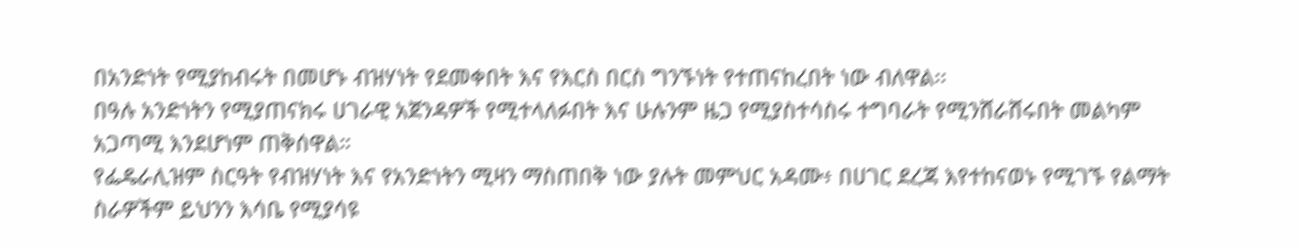በአንድነት የሚያከብሩት በመሆኑ ብዝሃነት የደመቀበት እና የእርስ በርስ ግንኙነት የተጠናከረበት ነው ብለዋል፡፡
በዓሉ አንድነትን የሚያጠናክሩ ሀገራዊ አጀንዳዎች የሚተላለፉበት እና ሁሉንም ዜጋ የሚያስተሳስሩ ተግባራት የሚንሸራሸሩበት መልካም አጋጣሚ እንደሆነም ጠቅሰዋል።
የፌዴራሊዝም ስርዓት የብዝሃነት እና የአንድነትን ሚዛን ማስጠበቅ ነው ያሉት መምህር አዳሙ፥ በሀገር ደረጃ እየተከናወኑ የሚገኙ የልማት ስራዎችም ይህንን እሳቤ የሚያሳዩ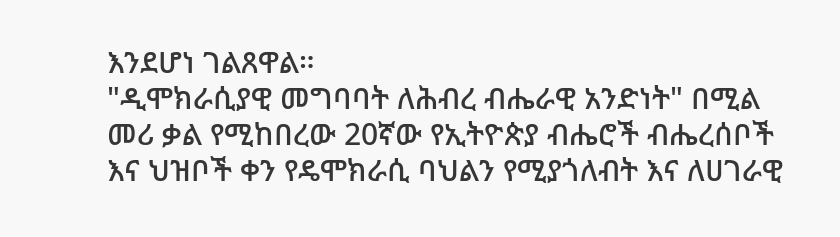እንደሆነ ገልጸዋል።
"ዲሞክራሲያዊ መግባባት ለሕብረ ብሔራዊ አንድነት" በሚል መሪ ቃል የሚከበረው 20ኛው የኢትዮጵያ ብሔሮች ብሔረሰቦች እና ህዝቦች ቀን የዴሞክራሲ ባህልን የሚያጎለብት እና ለሀገራዊ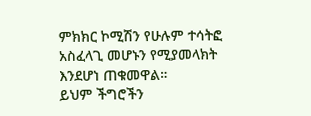ምክክር ኮሚሽን የሁሉም ተሳትፎ አስፈላጊ መሆኑን የሚያመላክት እንደሆነ ጠቁመዋል።
ይህም ችግሮችን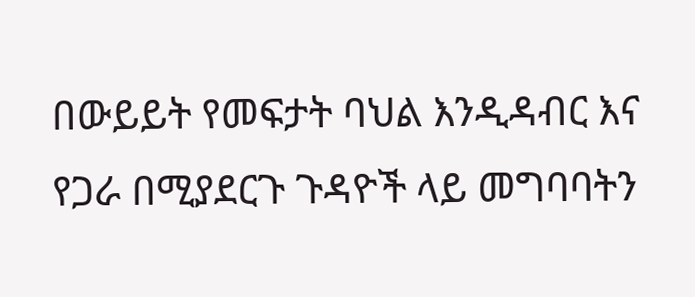በውይይት የመፍታት ባህል እንዲዳብር እና የጋራ በሚያደርጉ ጉዳዮች ላይ መግባባትን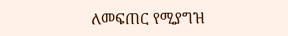ለመፍጠር የሚያግዝ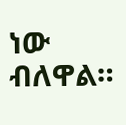ነው ብለዋል።